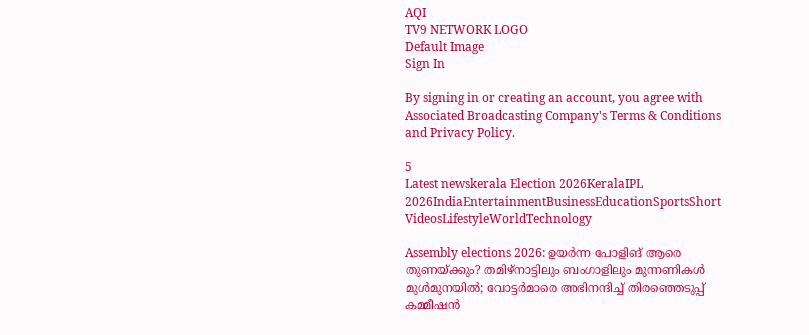AQI
TV9 NETWORK LOGO
Default Image
Sign In

By signing in or creating an account, you agree with Associated Broadcasting Company's Terms & Conditions and Privacy Policy.

5
Latest newskerala Election 2026KeralaIPL 2026IndiaEntertainmentBusinessEducationSportsShort VideosLifestyleWorldTechnology

Assembly elections 2026: ഉയര്‍ന്ന പോളിങ് ആരെ തുണയ്ക്കും? തമിഴ്‌നാട്ടിലും ബംഗാളിലും മുന്നണികള്‍ മുള്‍മുനയില്‍; വോട്ടര്‍മാരെ അഭിനന്ദിച്ച് തിരഞ്ഞെടുപ്പ് കമ്മീഷന്‍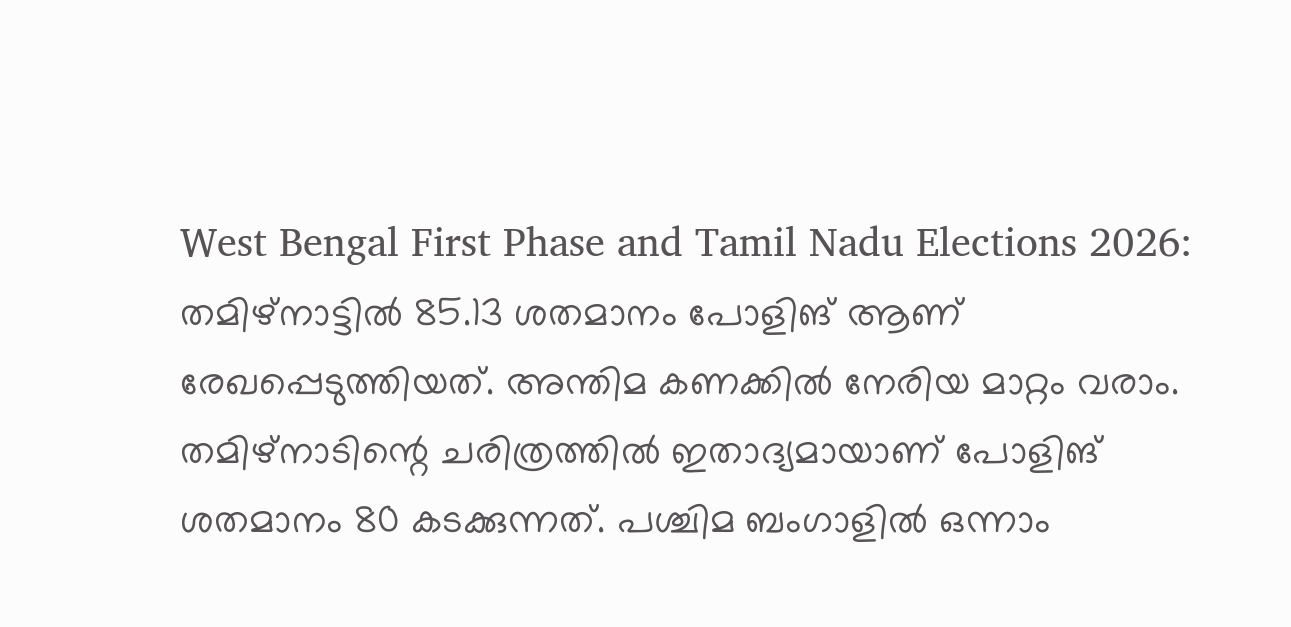West Bengal First Phase and Tamil Nadu Elections 2026: തമിഴ്‌നാട്ടില്‍ 85.13 ശതമാനം പോളിങ് ആണ് രേഖപ്പെടുത്തിയത്. അന്തിമ കണക്കില്‍ നേരിയ മാറ്റം വരാം. തമിഴ്‌നാടിന്റെ ചരിത്രത്തില്‍ ഇതാദ്യമായാണ് പോളിങ് ശതമാനം 80 കടക്കുന്നത്. പശ്ചിമ ബംഗാളില്‍ ഒന്നാം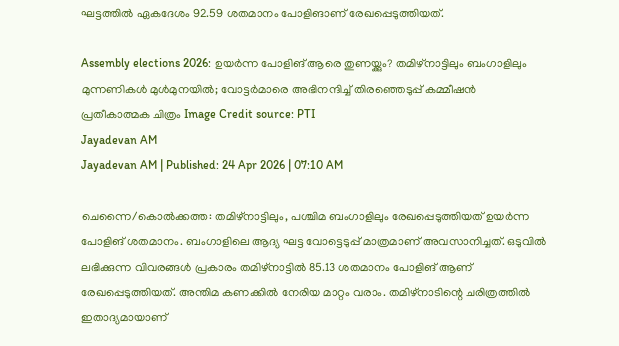ഘട്ടത്തില്‍ ഏകദേശം 92.59 ശതമാനം പോളിങാണ് രേഖപ്പെടുത്തിയത്.

Assembly elections 2026: ഉയര്‍ന്ന പോളിങ് ആരെ തുണയ്ക്കും? തമിഴ്‌നാട്ടിലും ബംഗാളിലും മുന്നണികള്‍ മുള്‍മുനയില്‍; വോട്ടര്‍മാരെ അഭിനന്ദിച്ച് തിരഞ്ഞെടുപ്പ് കമ്മീഷന്‍
പ്രതീകാത്മക ചിത്രം Image Credit source: PTI
Jayadevan AM
Jayadevan AM | Published: 24 Apr 2026 | 07:10 AM

ചെന്നൈ/കൊല്‍ക്കത്ത: തമിഴ്‌നാട്ടിലും, പശ്ചിമ ബംഗാളിലും രേഖപ്പെടുത്തിയത് ഉയര്‍ന്ന പോളിങ് ശതമാനം. ബംഗാളിലെ ആദ്യ ഘട്ട വോട്ടെടുപ്പ് മാത്രമാണ് അവസാനിച്ചത്. ഒടുവില്‍ ലഭിക്കുന്ന വിവരങ്ങള്‍ പ്രകാരം തമിഴ്‌നാട്ടില്‍ 85.13 ശതമാനം പോളിങ് ആണ് രേഖപ്പെടുത്തിയത്. അന്തിമ കണക്കില്‍ നേരിയ മാറ്റം വരാം. തമിഴ്‌നാടിന്റെ ചരിത്രത്തില്‍ ഇതാദ്യമായാണ്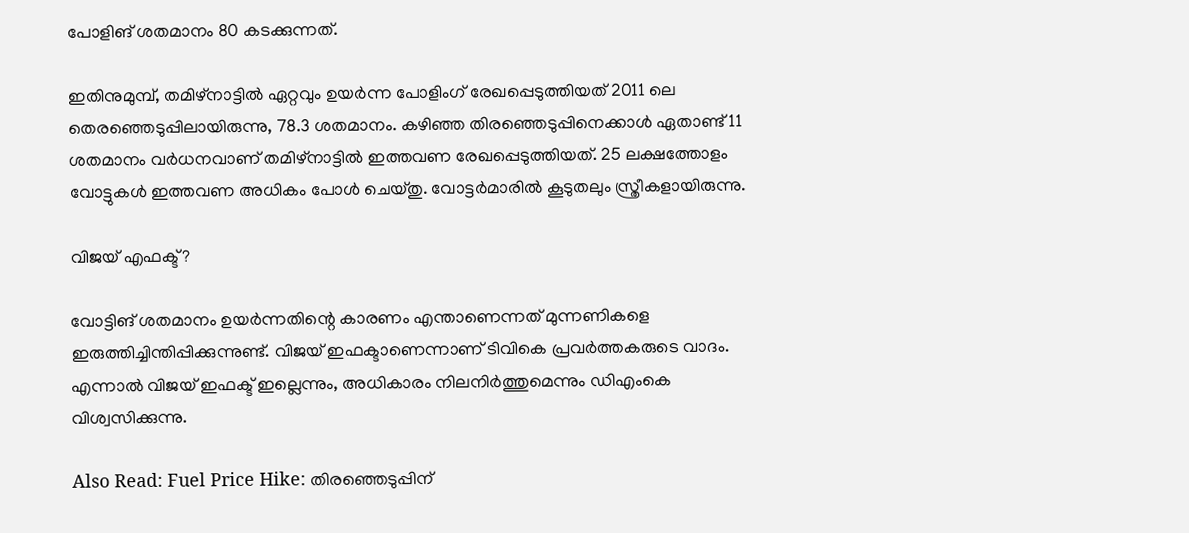പോളിങ് ശതമാനം 80 കടക്കുന്നത്.

ഇതിനുമുമ്പ്, തമിഴ്‌നാട്ടിൽ ഏറ്റവും ഉയർന്ന പോളിംഗ് രേഖപ്പെടുത്തിയത് 2011 ലെ തെരഞ്ഞെടുപ്പിലായിരുന്നു, 78.3 ശതമാനം. കഴിഞ്ഞ തിരഞ്ഞെടുപ്പിനെക്കാള്‍ ഏതാണ്ട് 11 ശതമാനം വര്‍ധനവാണ് തമിഴ്‌നാട്ടില്‍ ഇത്തവണ രേഖപ്പെടുത്തിയത്. 25 ലക്ഷത്തോളം വോട്ടുകള്‍ ഇത്തവണ അധികം പോള്‍ ചെയ്തു. വോട്ടര്‍മാരില്‍ കൂടുതലും സ്ത്രീകളായിരുന്നു.

വിജയ് എഫക്ട്?

വോട്ടിങ് ശതമാനം ഉയര്‍ന്നതിന്റെ കാരണം എന്താണെന്നത് മുന്നണികളെ ഇരുത്തിച്ചിന്തിപ്പിക്കുന്നുണ്ട്. വിജയ് ഇഫക്ടാണെന്നാണ് ടിവികെ പ്രവര്‍ത്തകരുടെ വാദം. എന്നാല്‍ വിജയ് ഇഫക്ട് ഇല്ലെന്നും, അധികാരം നിലനിര്‍ത്തുമെന്നും ഡിഎംകെ വിശ്വസിക്കുന്നു.

Also Read: Fuel Price Hike: തിരഞ്ഞെടുപ്പിന്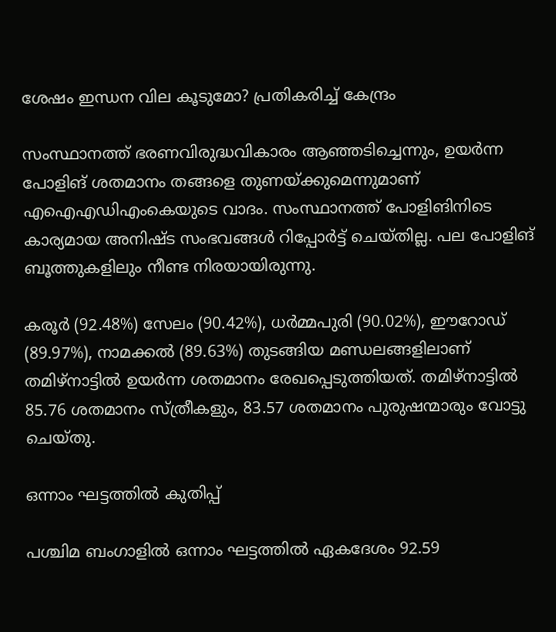ശേഷം ഇന്ധന വില കൂടുമോ? പ്രതികരിച്ച് കേന്ദ്രം

സംസ്ഥാനത്ത് ഭരണവിരുദ്ധവികാരം ആഞ്ഞടിച്ചെന്നും, ഉയര്‍ന്ന പോളിങ് ശതമാനം തങ്ങളെ തുണയ്ക്കുമെന്നുമാണ് എഐഎഡിഎംകെയുടെ വാദം. സംസ്ഥാനത്ത് പോളിങിനിടെ കാര്യമായ അനിഷ്ട സംഭവങ്ങള്‍ റിപ്പോര്‍ട്ട് ചെയ്തില്ല. പല പോളിങ് ബൂത്തുകളിലും നീണ്ട നിരയായിരുന്നു.

കരൂർ (92.48%) സേലം (90.42%), ധർമ്മപുരി (90.02%), ഈറോഡ് (89.97%), നാമക്കൽ (89.63%) തുടങ്ങിയ മണ്ഡലങ്ങളിലാണ് തമിഴ്‌നാട്ടില്‍ ഉയര്‍ന്ന ശതമാനം രേഖപ്പെടുത്തിയത്. തമിഴ്‌നാട്ടില്‍ 85.76 ശതമാനം സ്ത്രീകളും, 83.57 ശതമാനം പുരുഷന്മാരും വോട്ടു ചെയ്തു.

ഒന്നാം ഘട്ടത്തില്‍ കുതിപ്പ്‌

പശ്ചിമ ബംഗാളില്‍ ഒന്നാം ഘട്ടത്തില്‍ ഏകദേശം 92.59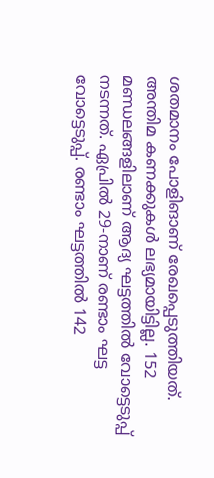ശതമാനം പോളിങാണ് രേഖപ്പെടുത്തിയത്. അന്തിമ കണക്കുകള്‍ ലഭ്യമായിട്ടില്ല. 152 മണ്ഡലങ്ങളിലാണ് ആദ്യ ഘട്ടത്തില്‍ വോട്ടെടുപ്പ് നടന്നത്. ഏപ്രില്‍ 29-നാണ് രണ്ടാം ഘട്ട വോട്ടെടുപ്പ്. രണ്ടാം ഘട്ടത്തില്‍ 142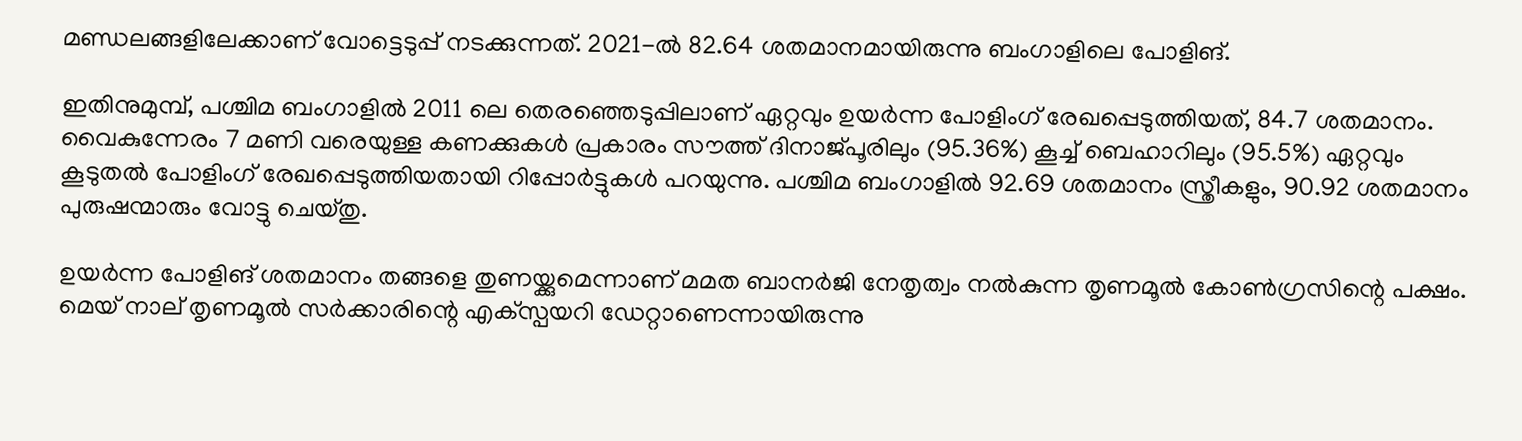മണ്ഡലങ്ങളിലേക്കാണ് വോട്ടെടുപ്പ് നടക്കുന്നത്. 2021-ല്‍ 82.64 ശതമാനമായിരുന്നു ബംഗാളിലെ പോളിങ്.

ഇതിനുമുമ്പ്, പശ്ചിമ ബംഗാളിൽ 2011 ലെ തെരഞ്ഞെടുപ്പിലാണ് ഏറ്റവും ഉയർന്ന പോളിംഗ് രേഖപ്പെടുത്തിയത്, 84.7 ശതമാനം. വൈകുന്നേരം 7 മണി വരെയുള്ള കണക്കുകള്‍ പ്രകാരം സൗത്ത് ദിനാജ്പൂരിലും (95.36%) കൂച്ച് ബെഹാറിലും (95.5%) ഏറ്റവും കൂടുതൽ പോളിംഗ് രേഖപ്പെടുത്തിയതായി റിപ്പോർട്ടുകൾ പറയുന്നു. പശ്ചിമ ബംഗാളില്‍ 92.69 ശതമാനം സ്ത്രീകളും, 90.92 ശതമാനം പുരുഷന്മാരും വോട്ടു ചെയ്തു.

ഉയര്‍ന്ന പോളിങ് ശതമാനം തങ്ങളെ തുണയ്ക്കുമെന്നാണ് മമത ബാനര്‍ജി നേതൃത്വം നല്‍കുന്ന തൃണമൂല്‍ കോണ്‍ഗ്രസിന്റെ പക്ഷം. മെയ് നാല് തൃണമൂല്‍ സര്‍ക്കാരിന്റെ എക്‌സ്പയറി ഡേറ്റാണെന്നായിരുന്നു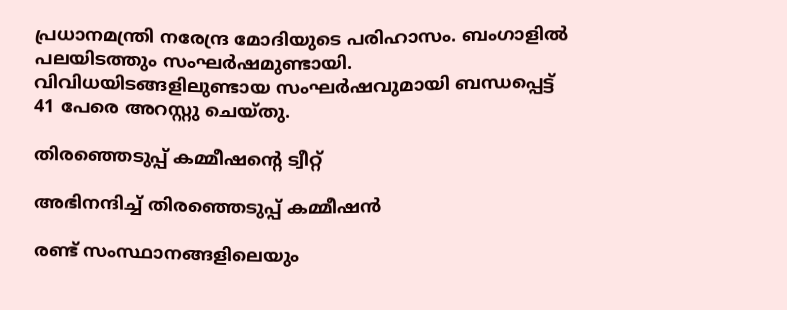പ്രധാനമന്ത്രി നരേന്ദ്ര മോദിയുടെ പരിഹാസം. ബംഗാളില്‍ പലയിടത്തും സംഘര്‍ഷമുണ്ടായി. വിവിധയിടങ്ങളിലുണ്ടായ സംഘര്‍ഷവുമായി ബന്ധപ്പെട്ട് 41 പേരെ അറസ്റ്റു ചെയ്തു.

തിരഞ്ഞെടുപ്പ് കമ്മീഷന്റെ ട്വീറ്റ്‌

അഭിനന്ദിച്ച് തിരഞ്ഞെടുപ്പ് കമ്മീഷന്‍

രണ്ട് സംസ്ഥാനങ്ങളിലെയും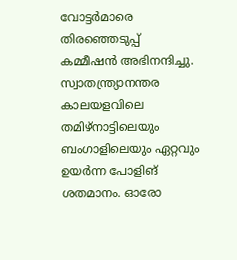വോട്ടര്‍മാരെ തിരഞ്ഞെടുപ്പ് കമ്മീഷന്‍ അഭിനന്ദിച്ചു. സ്വാതന്ത്ര്യാനന്തര കാലയളവിലെ തമിഴ്‌നാട്ടിലെയും ബംഗാളിലെയും ഏറ്റവും ഉയര്‍ന്ന പോളിങ് ശതമാനം. ഓരോ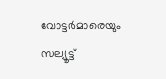വോട്ടര്‍മാരെയും സല്യൂട്ട്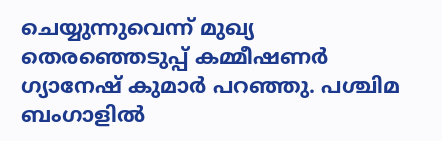ചെയ്യുന്നുവെന്ന് മുഖ്യ തെരഞ്ഞെടുപ്പ് കമ്മീഷണർ ഗ്യാനേഷ് കുമാർ പറഞ്ഞു. പശ്ചിമ ബംഗാളില്‍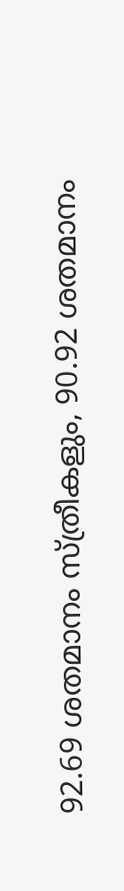92.69 ശതമാനം സ്ത്രീകളും, 90.92 ശതമാനം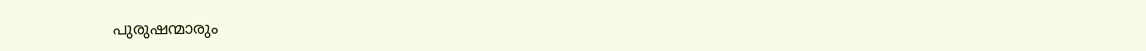പുരുഷന്മാരും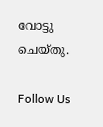വോട്ടു ചെയ്തു.

Follow Us